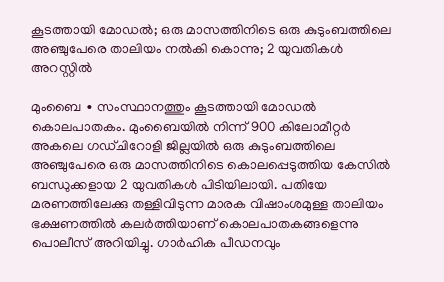കൂടത്തായി മോഡൽ; ഒരു മാസത്തിനിടെ ഒരു കുടുംബത്തിലെ അഞ്ചുപേരെ താലിയം നൽകി കൊന്നു; 2 യുവതികൾ അറസ്റ്റിൽ

മുംബൈ ∙ സംസ്ഥാനത്തും കൂടത്തായി മോഡൽ കൊലപാതകം. മുംബൈയിൽ നിന്ന് 900 കിലോമീറ്റർ അകലെ ഗഡ്ചിറോളി ജില്ലയിൽ ഒരു കുടുംബത്തിലെ അഞ്ചുപേരെ ഒരു മാസത്തിനിടെ കൊലപ്പെടുത്തിയ കേസിൽ ബന്ധുക്കളായ 2 യുവതികൾ പിടിയിലായി. പതിയേ മരണത്തിലേക്കു തള്ളിവിടുന്ന മാരക വിഷാംശമുള്ള താലിയം ഭക്ഷണത്തിൽ കലർത്തിയാണ് കൊലപാതകങ്ങളെന്നു പൊലീസ് അറിയിച്ചു. ഗാർഹിക പീഡനവും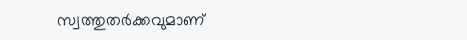സ്വത്തുതർക്കവുമാണ്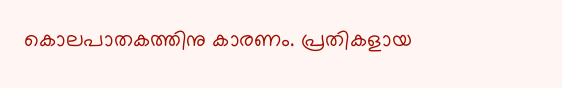കൊലപാതകത്തിനു കാരണം. പ്രതികളായ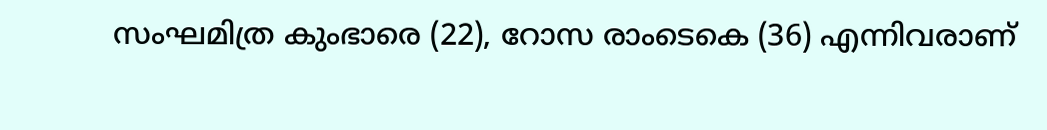സംഘമിത്ര കുംഭാരെ (22), റോസ രാംടെകെ (36) എന്നിവരാണ്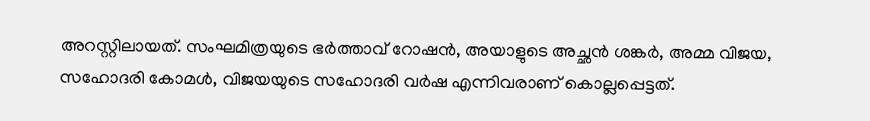അറസ്റ്റിലായത്. സംഘമിത്രയുടെ ഭർത്താവ് റോഷൻ, അയാളുടെ അച്ഛൻ ശങ്കർ, അമ്മ വിജയ, സഹോദരി കോമൾ, വിജയയുടെ സഹോദരി വർഷ എന്നിവരാണ് കൊല്ലപ്പെട്ടത്.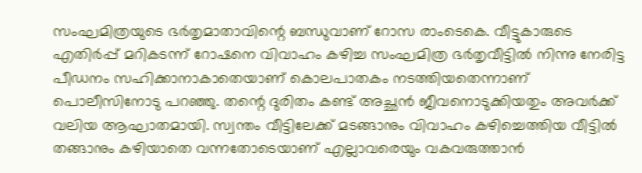സംഘമിത്രയുടെ ഭർതൃമാതാവിന്റെ ബന്ധുവാണ് റോസ രാംടെകെ. വീട്ടുകാരുടെ എതിർപ്പ് മറികടന്ന് റോഷനെ വിവാഹം കഴിച്ച സംഘമിത്ര ഭർതൃവീട്ടിൽ നിന്നു നേരിട്ട പീഡനം സഹിക്കാനാകാതെയാണ് കൊലപാതകം നടത്തിയതെന്നാണ് പൊലീസിനോടു പറഞ്ഞു. തന്റെ ദുരിതം കണ്ട് അച്ഛൻ ജീവനൊടുക്കിയതും അവർക്ക് വലിയ ആഘാതമായി. സ്വന്തം വീട്ടിലേക്ക് മടങ്ങാനും വിവാഹം കഴിച്ചെത്തിയ വീട്ടിൽ തങ്ങാനും കഴിയാതെ വന്നതോടെയാണ് എല്ലാവരെയും വകവരുത്താൻ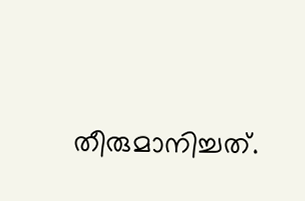തീരുമാനിച്ചത്.